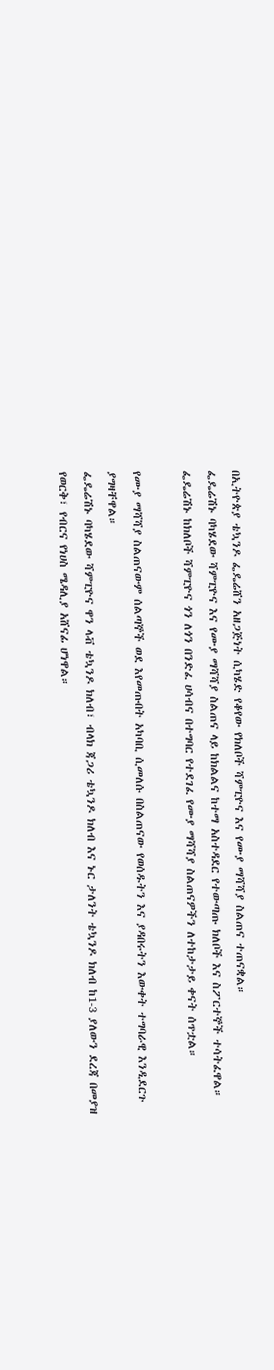በኢትዮጵያ ቴኳንዶ ፌዴሬሸን አዘጋጅነት ሲካሄድ የቆየው የክለቦች ሻምፒዮና እና የሙያ ማሻሻያ ስልጠና ተጠናቋል።
ፌዴሬሽኑ ባካሄደው ሻምፒዮና እና የሙያ ማሻሻያ ስልጠና ላይ ከክልልና ከተማ አስተዳደር የተውጣጡ ክለቦች እና ስፖርተኞች ተሳትፈዋል።
ፌዴሬሽኑ ከክለቦች ሻምፒዮና ጎን ለጎን በንድፈ ሀሳብና በተግባር የተደገፈ የሙያ ማሻሻያ ስልጠናዎችን ለተከታታይ ቀናት ሰጥቷል።

የሙያ ማሻሻያ ስልጠናውም ሰልጣኞች ወደ እየመጡበት አካባቢ ሲመለሱ በስልጠናው የወሰዱትን እና ያዳበሩትን እውቀት ተግባራዊ እንዲደርጉ ያግዛቸዋል።
ፌዴሬሽኑ ባካሄደው ሻምፒዮና ዋን ላቭ ቴኳንዶ ክለብ፣ ብላክ ጃጋሪ ቴኳንዶ ክለብ እና ኑር ታለንት ቴኳንዶ ክለብ ከ1-3 ያለውን ደረጃ በመያዝ የወርቅ፣ የብርና የነሀስ ሜዳሊያ አሸናፊ ሆነዋል።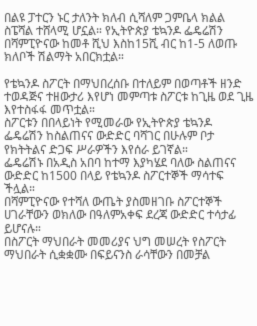በልዩ ፓተርን ኑር ታለንት ክለብ ሲሻለም ጋምቤላ ክልል ስፔሻል ተሸላሚ ሆኗል። የኢትዮጵያ ቴኳንዶ ፌዴሬሽን በሻምፒዮናው ከመቶ ሺህ እስከ15ሺ ብር ከ1-5 ለወጡ ክለቦች ሽልማት አበርክቷል።

የቴኳንዶ ስፖርት በማህበረሰቡ በተለይም በወጣቶች ዘንድ ተወዳጅና ተዘውታሪ እየሆነ መምጣቱ ስፖርቱ ከጊዜ ወደ ጊዜ እየተስፋፋ መጥቷል።
ስፖርቱን በበላይነት የሚመራው የኢትዮጵያ ቴኳንዶ ፌዴሬሽን ከስልጠናና ውድድር ባሻገር በሁሉም ቦታ የክትትልና ድጋፍ ሥራዎችን እየሰራ ይገኛል።
ፌዴሬሽኑ በአዲስ አበባ ከተማ እያካሄደ ባለው ስልጠናና ውድድር ከ1500 በላይ የቴኳንዶ ስፖርተኞች ማሳተፍ ችሏል።
በሻምፒዮናው የተሻለ ውጤት ያስመዘገቡ ስፖርተኞች ሀገራቸውን ወክለው በዓለምአቀፍ ደረጃ ውድድር ተሳታፊ ይሆናሉ።
በስፖርት ማህበራት መመሪያና ህግ መሠረት የስፖርት ማህበራት ሲቋቋሙ በፍይናንስ ራሳቸውን በመቻል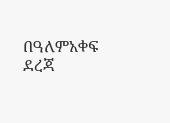በዓለምአቀፍ ደረጃ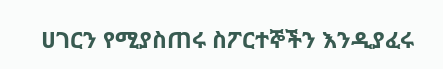ሀገርን የሚያስጠሩ ስፖርተኞችን እንዲያፈሩ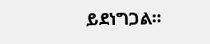ይደነግጋል።